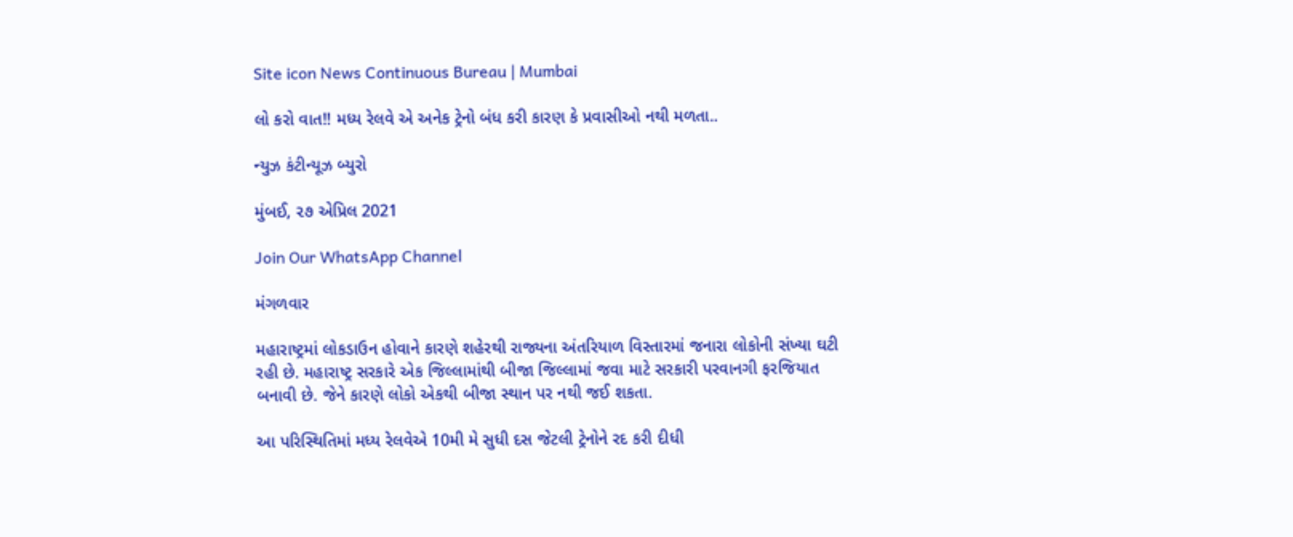Site icon News Continuous Bureau | Mumbai

લો કરો વાત!! મધ્ય રેલવે એ અનેક ટ્રેનો બંધ કરી કારણ કે પ્રવાસીઓ નથી મળતા..

ન્યુઝ કંટીન્યૂઝ બ્યુરો

મુંબઈ, ૨૭ એપ્રિલ 2021

Join Our WhatsApp Channel

મંગળવાર

મહારાષ્ટ્રમાં લોકડાઉન હોવાને કારણે શહેરથી રાજ્યના અંતરિયાળ વિસ્તારમાં જનારા લોકોની સંખ્યા ઘટી રહી છે. મહારાષ્ટ્ર સરકારે એક જિલ્લામાંથી બીજા જિલ્લામાં જવા માટે સરકારી પરવાનગી ફરજિયાત બનાવી છે. જેને કારણે લોકો એકથી બીજા સ્થાન પર નથી જઈ શકતા.

આ પરિસ્થિતિમાં મધ્ય રેલવેએ 10મી મે સુધી દસ જેટલી ટ્રેનોને રદ કરી દીધી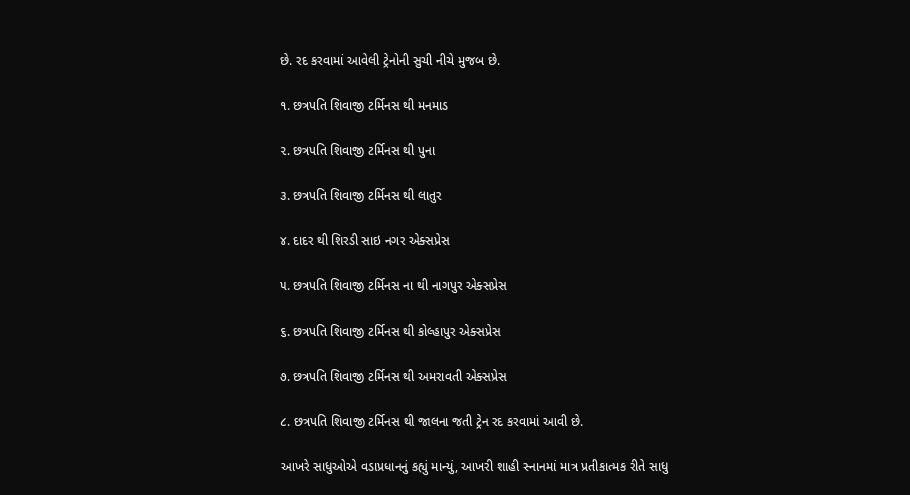છે. રદ કરવામાં આવેલી ટ્રેનોની સુચી નીચે મુજબ છે.

૧. છત્રપતિ શિવાજી ટર્મિનસ થી મનમાડ

૨. છત્રપતિ શિવાજી ટર્મિનસ થી પુના

૩. છત્રપતિ શિવાજી ટર્મિનસ થી લાતુર

૪. દાદર થી શિરડી સાઇ નગર એક્સપ્રેસ

૫. છત્રપતિ શિવાજી ટર્મિનસ ના થી નાગપુર એક્સપ્રેસ

૬. છત્રપતિ શિવાજી ટર્મિનસ થી કોલ્હાપુર એક્સપ્રેસ

૭. છત્રપતિ શિવાજી ટર્મિનસ થી અમરાવતી એક્સપ્રેસ

૮. છત્રપતિ શિવાજી ટર્મિનસ થી જાલના જતી ટ્રેન રદ કરવામાં આવી છે.

આખરે સાધુઓએ વડાપ્રધાનનું કહ્યું માન્યું, આખરી શાહી સ્નાનમાં માત્ર પ્રતીકાત્મક રીતે સાધુ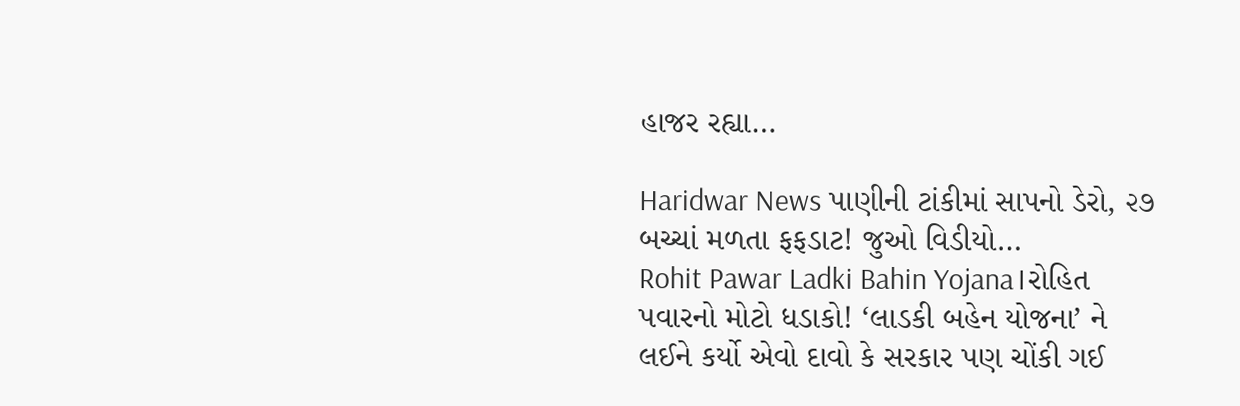હાજર રહ્યા…

Haridwar News પાણીની ટાંકીમાં સાપનો ડેરો, ૨૭ બચ્ચાં મળતા ફફડાટ! જુઓ વિડીયો…
Rohit Pawar Ladki Bahin Yojana।રોહિત પવારનો મોટો ધડાકો! ‘લાડકી બહેન યોજના’ ને લઈને કર્યો એવો દાવો કે સરકાર પણ ચોંકી ગઈ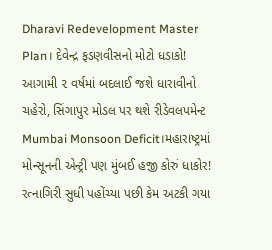Dharavi Redevelopment Master Plan। દેવેન્દ્ર ફડણવીસનો મોટો ધડાકો! આગામી ૨ વર્ષમાં બદલાઈ જશે ધારાવીનો ચહેરો, સિંગાપુર મોડલ પર થશે રીડેવલપમેન્ટ
Mumbai Monsoon Deficit।મહારાષ્ટ્રમાં મોન્સૂનની એન્ટ્રી પણ મુંબઈ હજી કોરું ધાકોર! રત્નાગિરી સુધી પહોંચ્યા પછી કેમ અટકી ગયા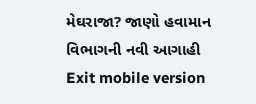મેઘરાજા? જાણો હવામાન વિભાગની નવી આગાહી
Exit mobile version